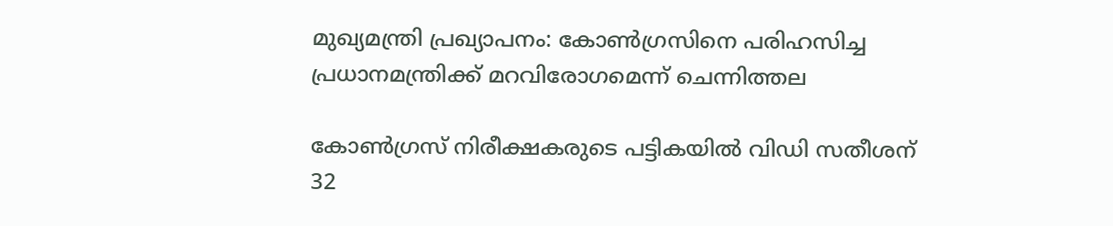മുഖ്യമന്ത്രി പ്രഖ്യാപനം: കോൺഗ്രസിനെ പരിഹസിച്ച പ്രധാനമന്ത്രിക്ക് മറവിരോഗമെന്ന് ചെന്നിത്തല

കോൺഗ്രസ് നിരീക്ഷകരുടെ പട്ടികയിൽ വിഡി സതീശന് 32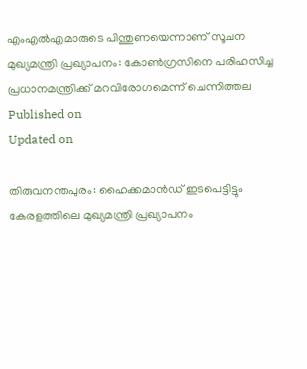എംഎൽഎമാരുടെ പിന്തുണയെന്നാണ് സൂചന
മുഖ്യമന്ത്രി പ്രഖ്യാപനം: കോൺഗ്രസിനെ പരിഹസിച്ച പ്രധാനമന്ത്രിക്ക് മറവിരോഗമെന്ന് ചെന്നിത്തല
Published on
Updated on

തിരുവനന്തപുരം: ഹൈക്കമാൻഡ് ഇടപെട്ടിട്ടും കേരളത്തിലെ മുഖ്യമന്ത്രി പ്രഖ്യാപനം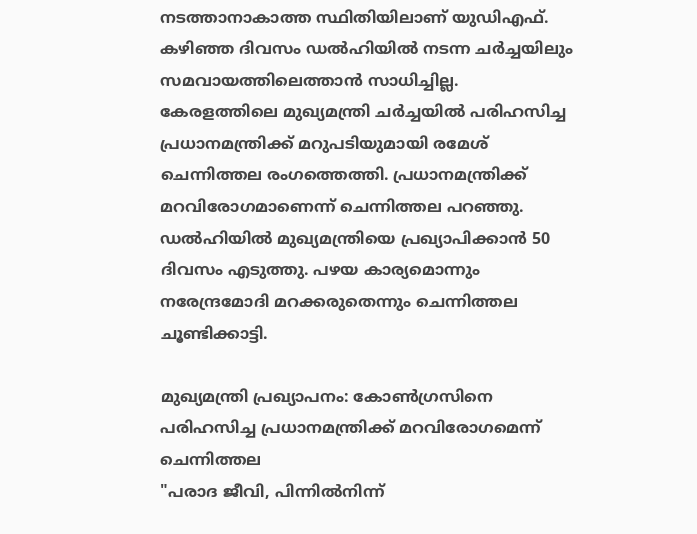നടത്താനാകാത്ത സ്ഥിതിയിലാണ് യുഡിഎഫ്. കഴിഞ്ഞ ദിവസം ഡൽഹിയിൽ നടന്ന ചർച്ചയിലും സമവായത്തിലെത്താൻ സാധിച്ചില്ല. കേരളത്തിലെ മുഖ്യമന്ത്രി ചർച്ചയിൽ പരിഹസിച്ച പ്രധാനമന്ത്രിക്ക് മറുപടിയുമായി രമേശ്‌ ചെന്നിത്തല രംഗത്തെത്തി. പ്രധാനമന്ത്രിക്ക് മറവിരോഗമാണെന്ന് ചെന്നിത്തല പറഞ്ഞു. ഡൽഹിയിൽ മുഖ്യമന്ത്രിയെ പ്രഖ്യാപിക്കാൻ 50 ദിവസം എടുത്തു. പഴയ കാര്യമൊന്നും നരേന്ദ്രമോദി മറക്കരുതെന്നും ചെന്നിത്തല ചൂണ്ടിക്കാട്ടി.

മുഖ്യമന്ത്രി പ്രഖ്യാപനം: കോൺഗ്രസിനെ പരിഹസിച്ച പ്രധാനമന്ത്രിക്ക് മറവിരോഗമെന്ന് ചെന്നിത്തല
"പരാദ ജീവി, പിന്നിൽനിന്ന്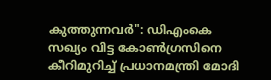കുത്തുന്നവർ": ഡിഎംകെ സഖ്യം വിട്ട കോൺഗ്രസിനെ കീറിമുറിച്ച് പ്രധാനമന്ത്രി മോദി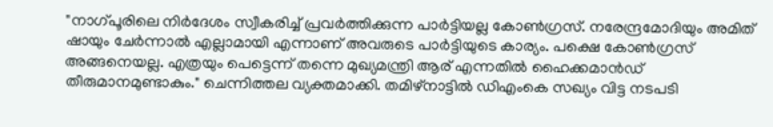"നാഗ്പൂരിലെ നിർദേശം സ്വീകരിച്ച് പ്രവർത്തിക്കുന്ന പാർട്ടിയല്ല കോൺഗ്രസ്. നരേന്ദ്രമോദിയും അമിത് ഷായും ചേർന്നാൽ എല്ലാമായി എന്നാണ് അവരുടെ പാർട്ടിയുടെ കാര്യം. പക്ഷെ കോൺഗ്രസ്‌ അങ്ങനെയല്ല. എത്രയും പെട്ടെന്ന് തന്നെ മുഖ്യമന്ത്രി ആര് എന്നതിൽ ഹൈക്കമാൻഡ് തീരുമാനമുണ്ടാകും." ചെന്നിത്തല വ്യക്തമാക്കി. തമിഴ്നാട്ടിൽ ഡിഎംകെ സഖ്യം വിട്ട നടപടി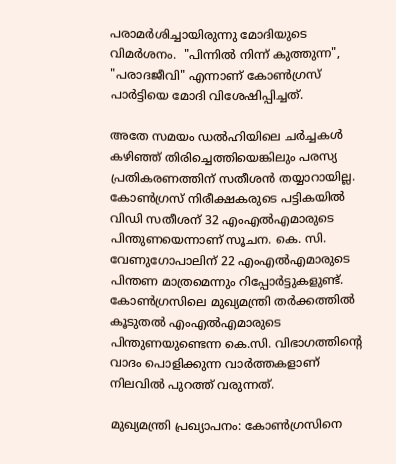പരാമർശിച്ചായിരുന്നു മോദിയുടെ വിമർശനം.  "പിന്നിൽ നിന്ന് കുത്തുന്ന", "പരാദജീവി" എന്നാണ് കോൺഗ്രസ് പാർട്ടിയെ മോദി വിശേഷിപ്പിച്ചത്.

അതേ സമയം ഡൽഹിയിലെ ചർച്ചകൾ കഴിഞ്ഞ് തിരിച്ചെത്തിയെങ്കിലും പരസ്യ പ്രതികരണത്തിന് സതീശൻ തയ്യാറായില്ല. കോൺഗ്രസ് നിരീക്ഷകരുടെ പട്ടികയിൽ വിഡി സതീശന് 32 എംഎൽഎമാരുടെ പിന്തുണയെന്നാണ് സൂചന. കെ. സി. വേണുഗോപാലിന് 22 എംഎൽഎമാരുടെ പിന്തണ മാത്രമെന്നും റിപ്പോർട്ടുകളുണ്ട്. കോൺഗ്രസിലെ മുഖ്യമന്ത്രി തർക്കത്തിൽ കൂടുതൽ എംഎൽഎമാരുടെ പിന്തുണയുണ്ടെന്ന കെ.സി. വിഭാഗത്തിന്റെ വാദം പൊളിക്കുന്ന വാർത്തകളാണ് നിലവിൽ പുറത്ത് വരുന്നത്.

മുഖ്യമന്ത്രി പ്രഖ്യാപനം: കോൺഗ്രസിനെ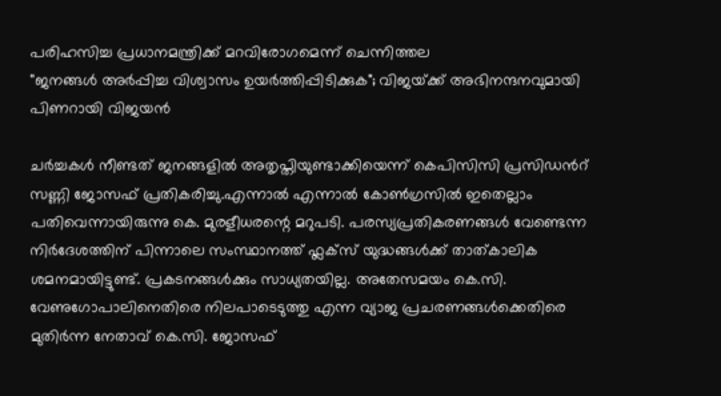പരിഹസിച്ച പ്രധാനമന്ത്രിക്ക് മറവിരോഗമെന്ന് ചെന്നിത്തല
"ജനങ്ങൾ അർപ്പിച്ച വിശ്വാസം ഉയർത്തിപ്പിടിക്കുക"; വിജയ്‌ക്ക് അഭിനന്ദനവുമായി പിണറായി വിജയൻ

ചർച്ചകൾ നീണ്ടത് ജനങ്ങളിൽ അതൃപ്തിയുണ്ടാക്കിയെന്ന് കെപിസിസി പ്രസിഡന്‍റ് സണ്ണി ജോസഫ് പ്രതികരിച്ചു.എന്നാൽ എന്നാൽ കോൺഗ്രസിൽ ഇതെല്ലാം പതിവെന്നായിരുന്നു കെ. മുരളീധരന്റെ മറുപടി. പരസ്യപ്രതികരണങ്ങൾ വേണ്ടെന്ന നിർദേശത്തിന് പിന്നാലെ സംസ്ഥാനത്ത് ഫ്ലക്സ് യുദ്ധങ്ങൾക്ക് താത്കാലിക ശമനമായിട്ടുണ്ട്. പ്രകടനങ്ങൾക്കും സാധ്യതയില്ല. അതേസമയം കെ.സി. വേണുഗോപാലിനെതിരെ നിലപാടെടുത്തു എന്ന വ്യാജ പ്രചരണങ്ങൾക്കെതിരെ മുതിർന്ന നേതാവ് കെ.സി. ജോസഫ്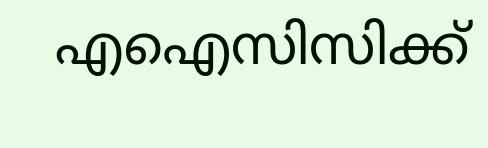എഐസിസിക്ക്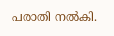പരാതി നൽകി.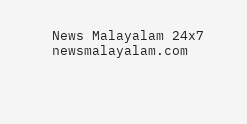News Malayalam 24x7
newsmalayalam.com